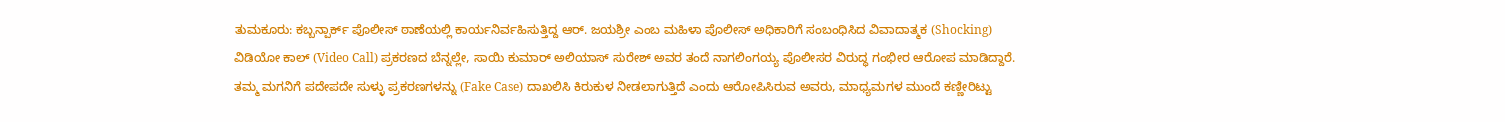ತುಮಕೂರು: ಕಬ್ಬನ್ಪಾರ್ಕ್ ಪೊಲೀಸ್ ಠಾಣೆಯಲ್ಲಿ ಕಾರ್ಯನಿರ್ವಹಿಸುತ್ತಿದ್ದ ಆರ್. ಜಯಶ್ರೀ ಎಂಬ ಮಹಿಳಾ ಪೊಲೀಸ್ ಅಧಿಕಾರಿಗೆ ಸಂಬಂಧಿಸಿದ ವಿವಾದಾತ್ಮಕ (Shocking) ವಿಡಿಯೋ ಕಾಲ್ (Video Call) ಪ್ರಕರಣದ ಬೆನ್ನಲ್ಲೇ, ಸಾಯಿ ಕುಮಾರ್ ಅಲಿಯಾಸ್ ಸುರೇಶ್ ಅವರ ತಂದೆ ನಾಗಲಿಂಗಯ್ಯ ಪೊಲೀಸರ ವಿರುದ್ಧ ಗಂಭೀರ ಆರೋಪ ಮಾಡಿದ್ದಾರೆ.
ತಮ್ಮ ಮಗನಿಗೆ ಪದೇಪದೇ ಸುಳ್ಳು ಪ್ರಕರಣಗಳನ್ನು (Fake Case) ದಾಖಲಿಸಿ ಕಿರುಕುಳ ನೀಡಲಾಗುತ್ತಿದೆ ಎಂದು ಆರೋಪಿಸಿರುವ ಅವರು, ಮಾಧ್ಯಮಗಳ ಮುಂದೆ ಕಣ್ಣೀರಿಟ್ಟು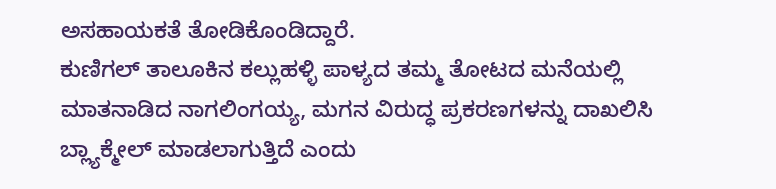ಅಸಹಾಯಕತೆ ತೋಡಿಕೊಂಡಿದ್ದಾರೆ.
ಕುಣಿಗಲ್ ತಾಲೂಕಿನ ಕಲ್ಲುಹಳ್ಳಿ ಪಾಳ್ಯದ ತಮ್ಮ ತೋಟದ ಮನೆಯಲ್ಲಿ ಮಾತನಾಡಿದ ನಾಗಲಿಂಗಯ್ಯ, ಮಗನ ವಿರುದ್ಧ ಪ್ರಕರಣಗಳನ್ನು ದಾಖಲಿಸಿ ಬ್ಲ್ಯಾಕ್ಮೇಲ್ ಮಾಡಲಾಗುತ್ತಿದೆ ಎಂದು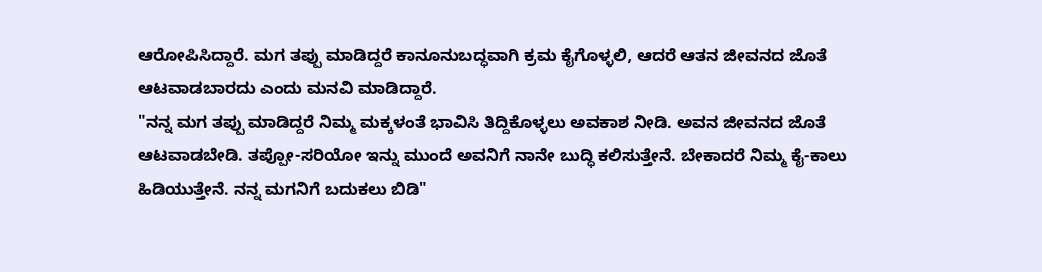ಆರೋಪಿಸಿದ್ದಾರೆ. ಮಗ ತಪ್ಪು ಮಾಡಿದ್ದರೆ ಕಾನೂನುಬದ್ಧವಾಗಿ ಕ್ರಮ ಕೈಗೊಳ್ಳಲಿ, ಆದರೆ ಆತನ ಜೀವನದ ಜೊತೆ ಆಟವಾಡಬಾರದು ಎಂದು ಮನವಿ ಮಾಡಿದ್ದಾರೆ.
"ನನ್ನ ಮಗ ತಪ್ಪು ಮಾಡಿದ್ದರೆ ನಿಮ್ಮ ಮಕ್ಕಳಂತೆ ಭಾವಿಸಿ ತಿದ್ದಿಕೊಳ್ಳಲು ಅವಕಾಶ ನೀಡಿ. ಅವನ ಜೀವನದ ಜೊತೆ ಆಟವಾಡಬೇಡಿ. ತಪ್ಪೋ-ಸರಿಯೋ ಇನ್ನು ಮುಂದೆ ಅವನಿಗೆ ನಾನೇ ಬುದ್ಧಿ ಕಲಿಸುತ್ತೇನೆ. ಬೇಕಾದರೆ ನಿಮ್ಮ ಕೈ-ಕಾಲು ಹಿಡಿಯುತ್ತೇನೆ. ನನ್ನ ಮಗನಿಗೆ ಬದುಕಲು ಬಿಡಿ"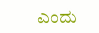ಎಂದು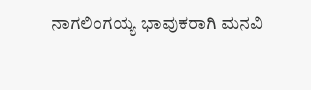ನಾಗಲಿಂಗಯ್ಯ ಭಾವುಕರಾಗಿ ಮನವಿ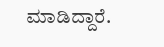ಮಾಡಿದ್ದಾರೆ.